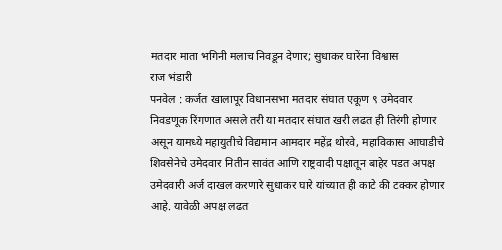मतदार माता भगिनी मलाच निवडून देणार; सुधाकर घारेंना विश्वास
राज भंडारी
पनवेल : कर्जत खालापूर विधानसभा मतदार संघात एकूण ९ उमेदवार निवडणूक रिंगणात असले तरी या मतदार संघात खरी लढत ही तिरंगी होणार असून यामध्ये महायुतीचे विद्यमान आमदार महेंद्र थोरवे, महाविकास आघाडीचे शिवसेनेचे उमेदवार नितीन सावंत आणि राष्ट्रवादी पक्षातून बाहेर पडत अपक्ष उमेदवारी अर्ज दाखल करणारे सुधाकर घारे यांच्यात ही काटे की टक्कर होणार आहे. यावेळी अपक्ष लढत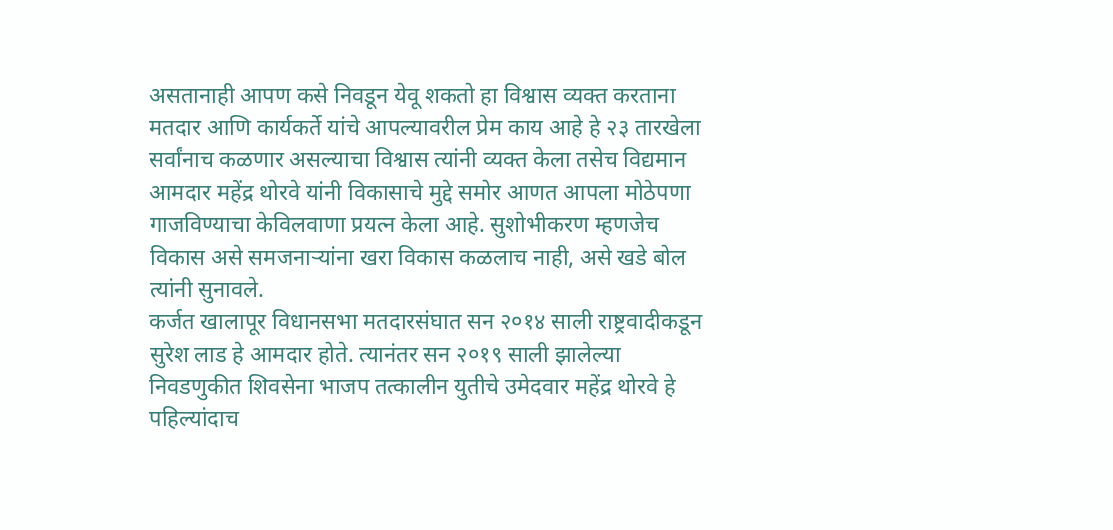असतानाही आपण कसे निवडून येवू शकतो हा विश्वास व्यक्त करताना मतदार आणि कार्यकर्ते यांचे आपल्यावरील प्रेम काय आहे हे २३ तारखेला सर्वांनाच कळणार असल्याचा विश्वास त्यांनी व्यक्त केला तसेच विद्यमान आमदार महेंद्र थोरवे यांनी विकासाचे मुद्दे समोर आणत आपला मोठेपणा गाजविण्याचा केविलवाणा प्रयत्न केला आहे. सुशोभीकरण म्हणजेच विकास असे समजनाऱ्यांना खरा विकास कळलाच नाही, असे खडे बोल त्यांनी सुनावले.
कर्जत खालापूर विधानसभा मतदारसंघात सन २०१४ साली राष्ट्रवादीकडून सुरेश लाड हे आमदार होते. त्यानंतर सन २०१९ साली झालेल्या निवडणुकीत शिवसेना भाजप तत्कालीन युतीचे उमेदवार महेंद्र थोरवे हे पहिल्यांदाच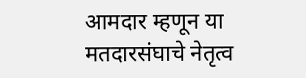आमदार म्हणून या मतदारसंघाचे नेतृत्व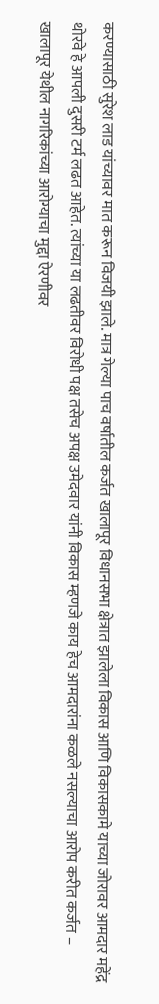करण्यासाठी सुरेश लाड यांच्यावर मात करून विजयी झाले. मात्र गेल्या पाच वर्षातील कर्जत खालापूर विधानसभा क्षेत्रात झालेला विकास आणि विकासकामे याच्या जोरावर आमदार महेंद्र थोरवे हे आपली दुसरी टर्म लढत आहेत. त्यांच्या या लढतीवर विरोधी पक्ष तसेच अपक्ष उमेदवार यांनी विकास म्हणजे काय हेच आमदारांना कळले नसल्याचा आरोप करीत कर्जत – खालापूर येथील नागरिकांच्या आरोग्याचा मुद्दा ऐरणीवर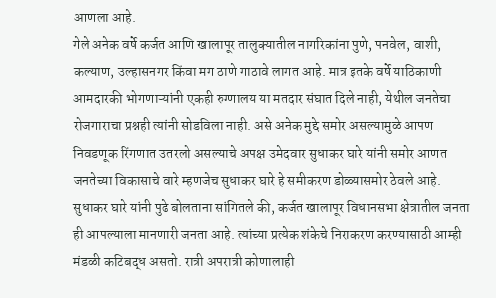आणला आहे.
गेले अनेक वर्षे कर्जत आणि खालापूर तालुक्यातील नागरिकांना पुणे, पनवेल, वाशी, कल्याण, उल्हासनगर किंवा मग ठाणे गाठावे लागत आहे. मात्र इतके वर्षे याठिकाणी आमदारकी भोगणाऱ्यांनी एकही रुग्णालय या मतदार संघात दिले नाही, येथील जनतेचा रोजगाराचा प्रश्नही त्यांनी सोडविला नाही. असे अनेक मुद्दे समोर असल्यामुळे आपण निवडणूक रिंगणात उतरलो असल्याचे अपक्ष उमेदवार सुधाकर घारे यांनी समोर आणत जनतेच्या विकासाचे वारे म्हणजेच सुधाकर घारे हे समीकरण डोळ्यासमोर ठेवले आहे. सुधाकर घारे यांनी पुढे बोलताना सांगितले की, कर्जत खालापूर विधानसभा क्षेत्रातील जनता ही आपल्याला मानणारी जनता आहे. त्यांच्या प्रत्येक शंकेचे निराकरण करण्यासाठी आम्ही मंडळी कटिबद्ध असतो. रात्री अपरात्री कोणालाही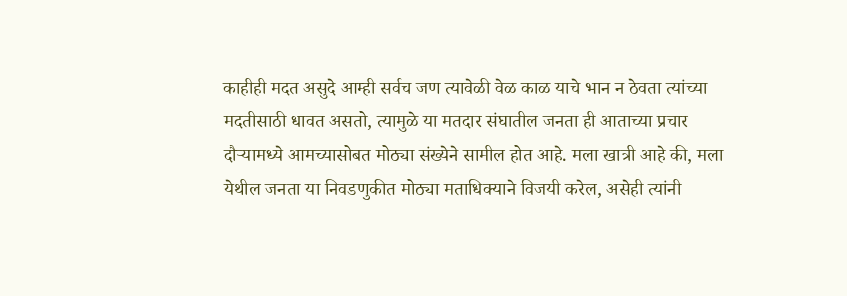काहीही मदत असुदे आम्ही सर्वच जण त्यावेळी वेळ काळ याचे भान न ठेवता त्यांच्या मदतीसाठी धावत असतो, त्यामुळे या मतदार संघातील जनता ही आताच्या प्रचार दौऱ्यामध्ये आमच्यासोबत मोठ्या संख्येने सामील होत आहे. मला खात्री आहे की, मला येथील जनता या निवडणुकीत मोठ्या मताधिक्याने विजयी करेल, असेही त्यांनी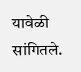यावेळी सांगितले.